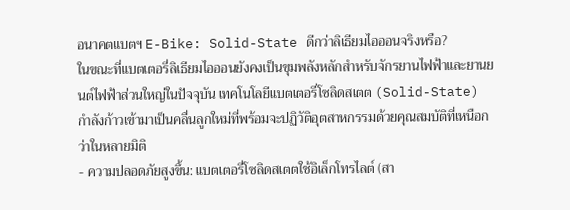อนาคตแบตฯ E-Bike: Solid-State ดีกว่าลิเธียมไอออนจริงหรือ?
ในขณะที่แบตเตอรี่ลิเธียมไอออนยังคงเป็นขุมพลังหลักสำหรับจักรยานไฟฟ้าและยานยนต์ไฟฟ้าส่วนใหญ่ในปัจจุบัน เทคโนโลยีแบตเตอรี่โซลิดสเตต (Solid-State) กำลังก้าวเข้ามาเป็นคลื่นลูกใหม่ที่พร้อมจะปฏิวัติอุตสาหกรรมด้วยคุณสมบัติที่เหนือกว่าในหลายมิติ
- ความปลอดภัยสูงขึ้น: แบตเตอรี่โซลิดสเตตใช้อิเล็กโทรไลต์ (สา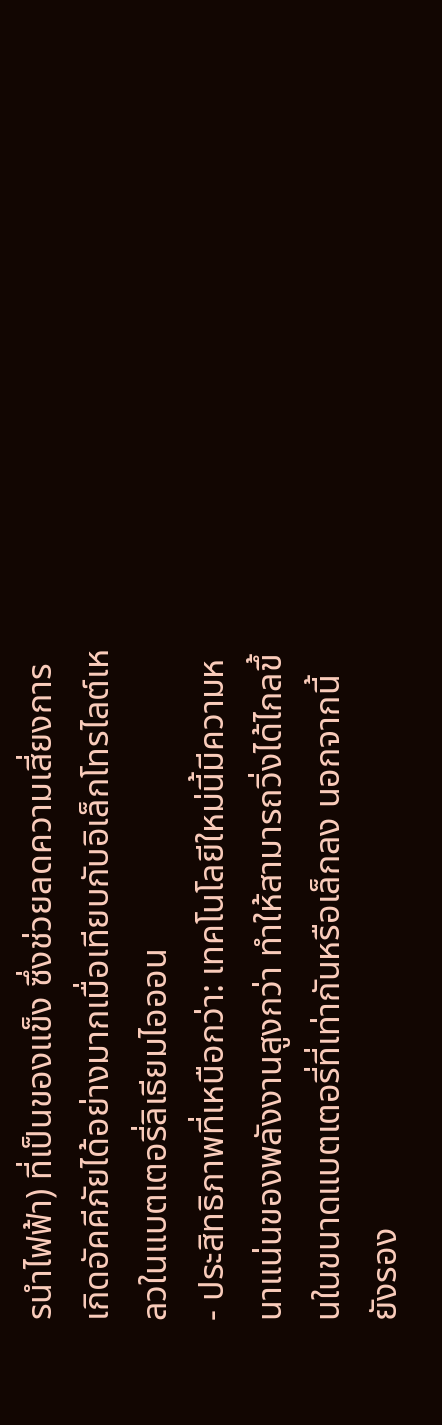รนำไฟฟ้า) ที่เป็นของแข็ง ซึ่งช่วยลดความเสี่ยงการเกิดอัคคีภัยได้อย่างมากเมื่อเทียบกับอิเล็กโทรไลต์เหลวในแบตเตอรี่ลิเธียมไอออน
- ประสิทธิภาพที่เหนือกว่า: เทคโนโลยีใหม่นี้มีความหนาแน่นของพลังงานสูงกว่า ทำให้สามารถวิ่งได้ไกลขึ้นในขนาดแบตเตอรี่ที่เท่ากันหรือเล็กลง นอกจากนี้ยังรอง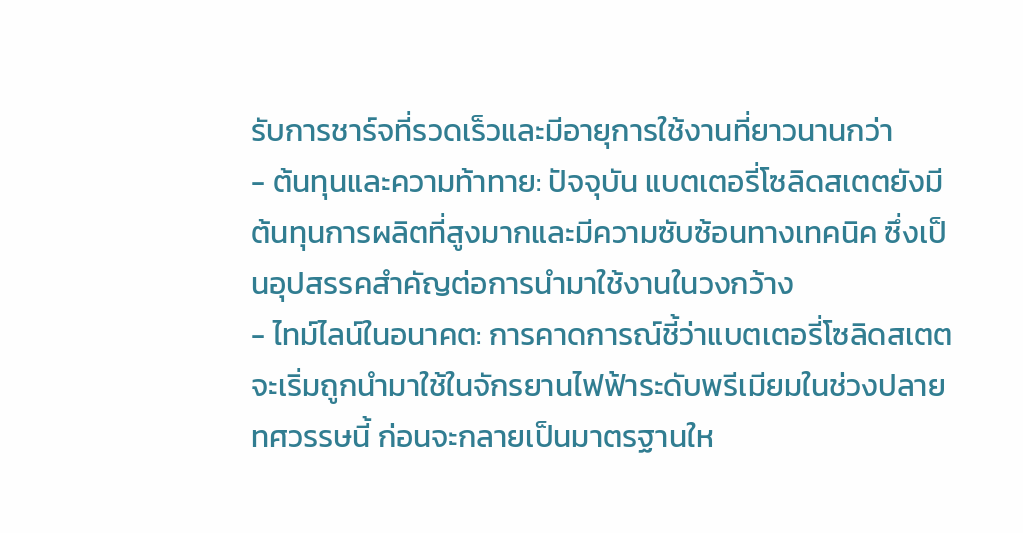รับการชาร์จที่รวดเร็วและมีอายุการใช้งานที่ยาวนานกว่า
- ต้นทุนและความท้าทาย: ปัจจุบัน แบตเตอรี่โซลิดสเตตยังมีต้นทุนการผลิตที่สูงมากและมีความซับซ้อนทางเทคนิค ซึ่งเป็นอุปสรรคสำคัญต่อการนำมาใช้งานในวงกว้าง
- ไทม์ไลน์ในอนาคต: การคาดการณ์ชี้ว่าแบตเตอรี่โซลิดสเตตจะเริ่มถูกนำมาใช้ในจักรยานไฟฟ้าระดับพรีเมียมในช่วงปลายทศวรรษนี้ ก่อนจะกลายเป็นมาตรฐานให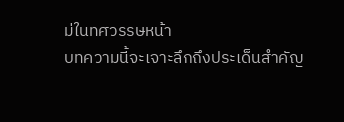ม่ในทศวรรษหน้า
บทความนี้จะเจาะลึกถึงประเด็นสำคัญ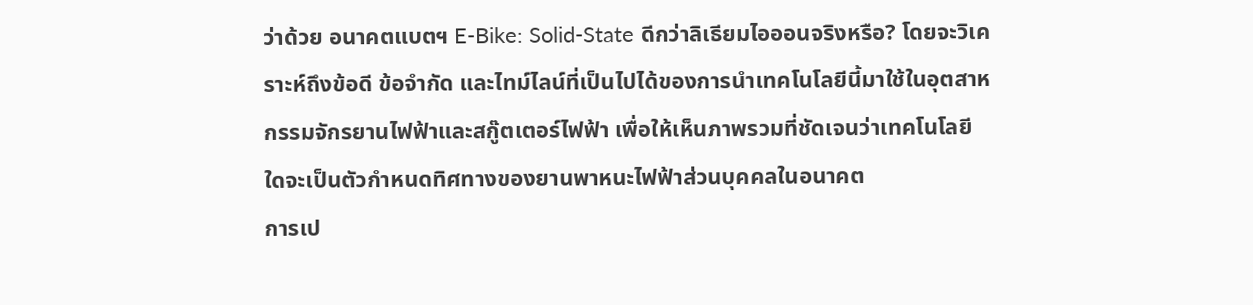ว่าด้วย อนาคตแบตฯ E-Bike: Solid-State ดีกว่าลิเธียมไอออนจริงหรือ? โดยจะวิเคราะห์ถึงข้อดี ข้อจำกัด และไทม์ไลน์ที่เป็นไปได้ของการนำเทคโนโลยีนี้มาใช้ในอุตสาหกรรมจักรยานไฟฟ้าและสกู๊ตเตอร์ไฟฟ้า เพื่อให้เห็นภาพรวมที่ชัดเจนว่าเทคโนโลยีใดจะเป็นตัวกำหนดทิศทางของยานพาหนะไฟฟ้าส่วนบุคคลในอนาคต
การเป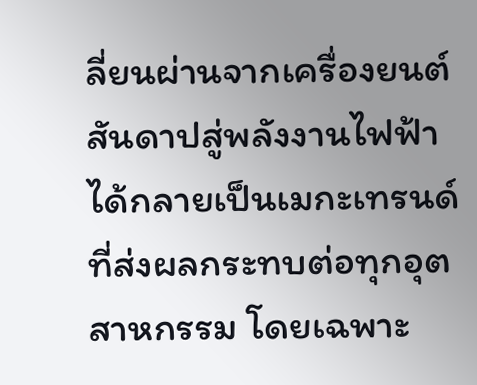ลี่ยนผ่านจากเครื่องยนต์สันดาปสู่พลังงานไฟฟ้าได้กลายเป็นเมกะเทรนด์ที่ส่งผลกระทบต่อทุกอุตสาหกรรม โดยเฉพาะ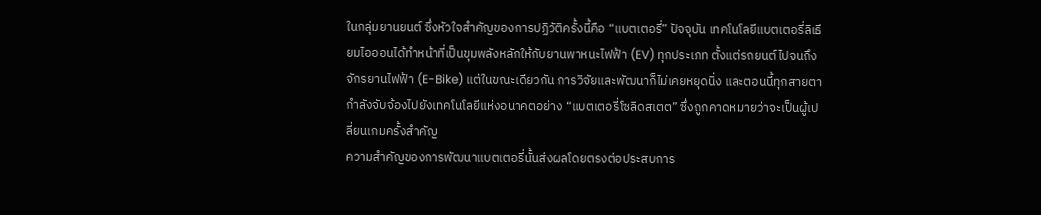ในกลุ่มยานยนต์ ซึ่งหัวใจสำคัญของการปฏิวัติครั้งนี้คือ “แบตเตอรี่” ปัจจุบัน เทคโนโลยีแบตเตอรี่ลิเธียมไอออนได้ทำหน้าที่เป็นขุมพลังหลักให้กับยานพาหนะไฟฟ้า (EV) ทุกประเภท ตั้งแต่รถยนต์ไปจนถึงจักรยานไฟฟ้า (E-Bike) แต่ในขณะเดียวกัน การวิจัยและพัฒนาก็ไม่เคยหยุดนิ่ง และตอนนี้ทุกสายตากำลังจับจ้องไปยังเทคโนโลยีแห่งอนาคตอย่าง “แบตเตอรี่โซลิดสเตต” ซึ่งถูกคาดหมายว่าจะเป็นผู้เปลี่ยนเกมครั้งสำคัญ
ความสำคัญของการพัฒนาแบตเตอรี่นั้นส่งผลโดยตรงต่อประสบการ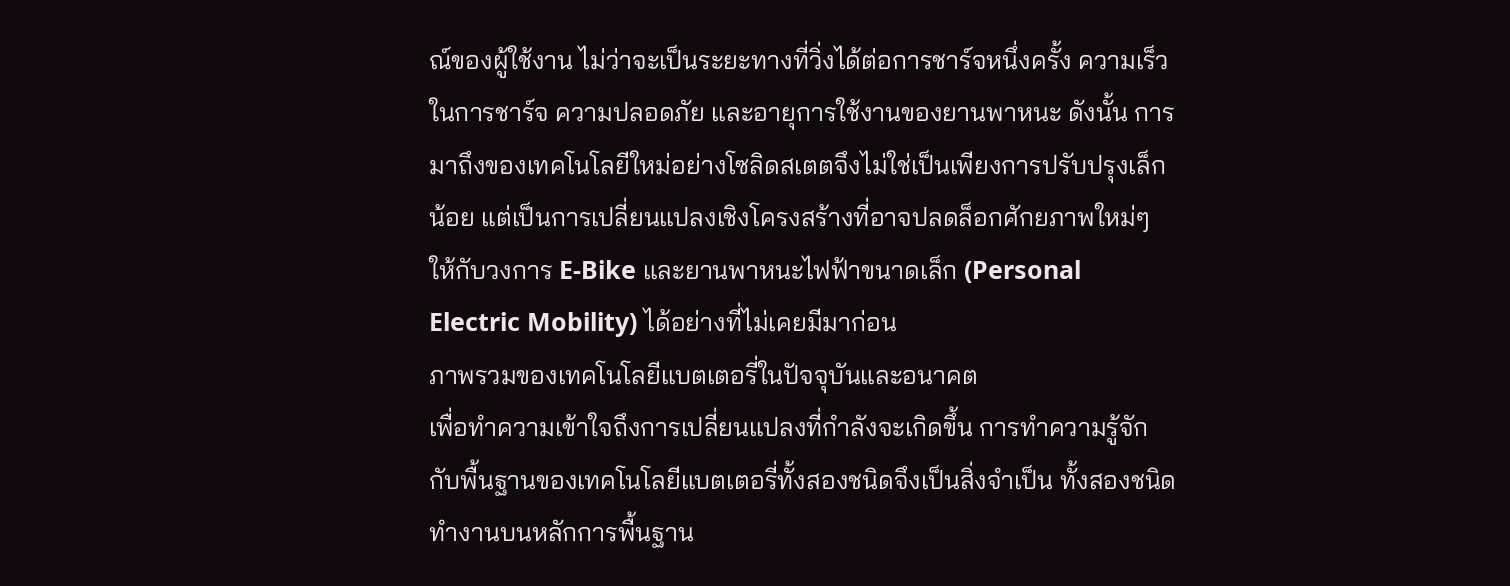ณ์ของผู้ใช้งาน ไม่ว่าจะเป็นระยะทางที่วิ่งได้ต่อการชาร์จหนึ่งครั้ง ความเร็วในการชาร์จ ความปลอดภัย และอายุการใช้งานของยานพาหนะ ดังนั้น การมาถึงของเทคโนโลยีใหม่อย่างโซลิดสเตตจึงไม่ใช่เป็นเพียงการปรับปรุงเล็กน้อย แต่เป็นการเปลี่ยนแปลงเชิงโครงสร้างที่อาจปลดล็อกศักยภาพใหม่ๆ ให้กับวงการ E-Bike และยานพาหนะไฟฟ้าขนาดเล็ก (Personal Electric Mobility) ได้อย่างที่ไม่เคยมีมาก่อน
ภาพรวมของเทคโนโลยีแบตเตอรี่ในปัจจุบันและอนาคต
เพื่อทำความเข้าใจถึงการเปลี่ยนแปลงที่กำลังจะเกิดขึ้น การทำความรู้จักกับพื้นฐานของเทคโนโลยีแบตเตอรี่ทั้งสองชนิดจึงเป็นสิ่งจำเป็น ทั้งสองชนิดทำงานบนหลักการพื้นฐาน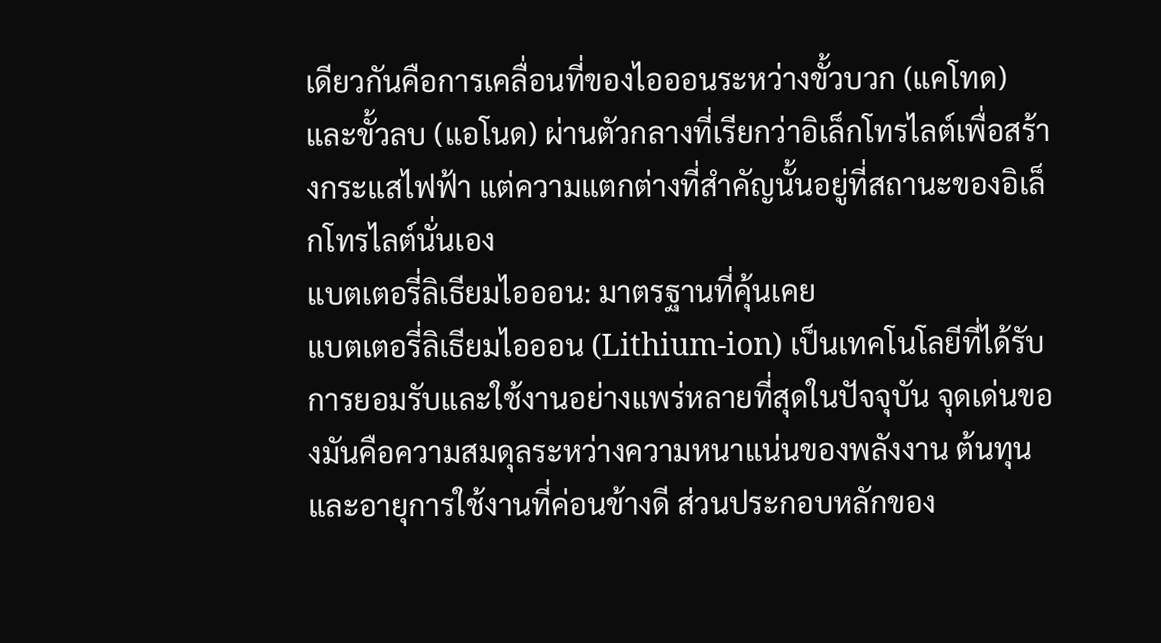เดียวกันคือการเคลื่อนที่ของไอออนระหว่างขั้วบวก (แคโทด) และขั้วลบ (แอโนด) ผ่านตัวกลางที่เรียกว่าอิเล็กโทรไลต์เพื่อสร้างกระแสไฟฟ้า แต่ความแตกต่างที่สำคัญนั้นอยู่ที่สถานะของอิเล็กโทรไลต์นั่นเอง
แบตเตอรี่ลิเธียมไอออน: มาตรฐานที่คุ้นเคย
แบตเตอรี่ลิเธียมไอออน (Lithium-ion) เป็นเทคโนโลยีที่ได้รับการยอมรับและใช้งานอย่างแพร่หลายที่สุดในปัจจุบัน จุดเด่นของมันคือความสมดุลระหว่างความหนาแน่นของพลังงาน ต้นทุน และอายุการใช้งานที่ค่อนข้างดี ส่วนประกอบหลักของ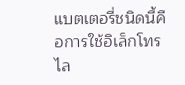แบตเตอรี่ชนิดนี้คือการใช้อิเล็กโทรไล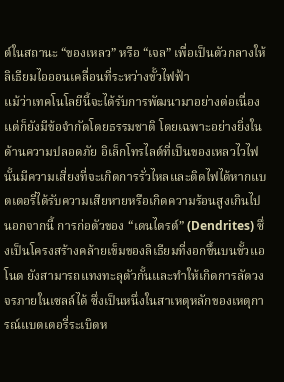ต์ในสถานะ “ของเหลว” หรือ “เจล” เพื่อเป็นตัวกลางให้ลิเธียมไอออนเคลื่อนที่ระหว่างขั้วไฟฟ้า
แม้ว่าเทคโนโลยีนี้จะได้รับการพัฒนามาอย่างต่อเนื่อง แต่ก็ยังมีข้อจำกัดโดยธรรมชาติ โดยเฉพาะอย่างยิ่งในด้านความปลอดภัย อิเล็กโทรไลต์ที่เป็นของเหลวไวไฟนั้นมีความเสี่ยงที่จะเกิดการรั่วไหลและติดไฟได้หากแบตเตอรี่ได้รับความเสียหายหรือเกิดความร้อนสูงเกินไป นอกจากนี้ การก่อตัวของ “เดนไดรต์” (Dendrites) ซึ่งเป็นโครงสร้างคล้ายเข็มของลิเธียมที่งอกขึ้นบนขั้วแอโนด ยังสามารถแทงทะลุตัวกั้นและทำให้เกิดการลัดวงจรภายในเซลล์ได้ ซึ่งเป็นหนึ่งในสาเหตุหลักของเหตุการณ์แบตเตอรี่ระเบิดห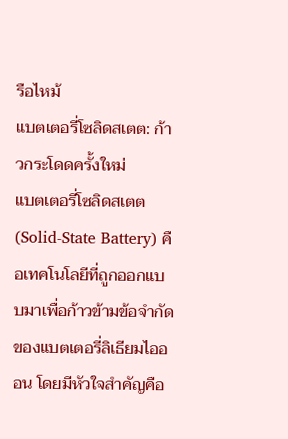รือไหม้
แบตเตอรี่โซลิดสเตต: ก้าวกระโดดครั้งใหม่
แบตเตอรี่โซลิดสเตต (Solid-State Battery) คือเทคโนโลยีที่ถูกออกแบบมาเพื่อก้าวข้ามข้อจำกัดของแบตเตอรี่ลิเธียมไอออน โดยมีหัวใจสำคัญคือ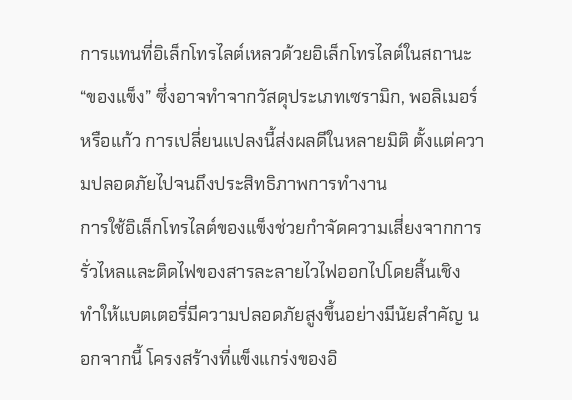การแทนที่อิเล็กโทรไลต์เหลวด้วยอิเล็กโทรไลต์ในสถานะ “ของแข็ง” ซึ่งอาจทำจากวัสดุประเภทเซรามิก, พอลิเมอร์ หรือแก้ว การเปลี่ยนแปลงนี้ส่งผลดีในหลายมิติ ตั้งแต่ความปลอดภัยไปจนถึงประสิทธิภาพการทำงาน
การใช้อิเล็กโทรไลต์ของแข็งช่วยกำจัดความเสี่ยงจากการรั่วไหลและติดไฟของสารละลายไวไฟออกไปโดยสิ้นเชิง ทำให้แบตเตอรี่มีความปลอดภัยสูงขึ้นอย่างมีนัยสำคัญ นอกจากนี้ โครงสร้างที่แข็งแกร่งของอิ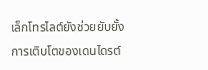เล็กโทรไลต์ยังช่วยยับยั้งการเติบโตของเดนไดรต์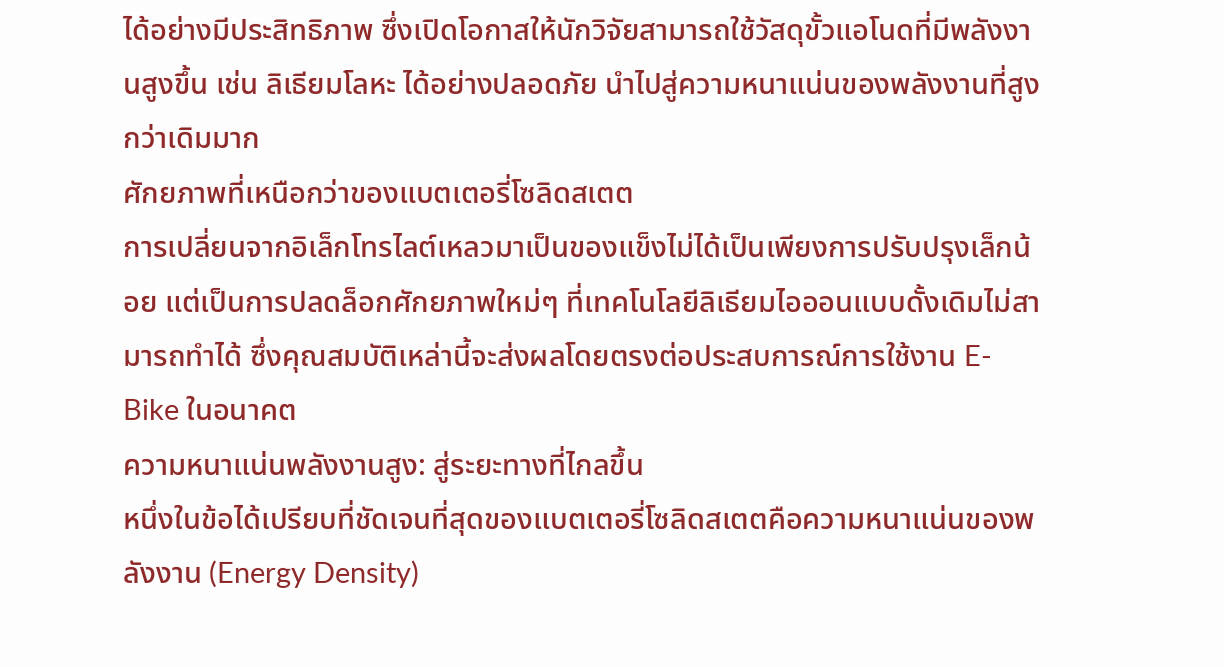ได้อย่างมีประสิทธิภาพ ซึ่งเปิดโอกาสให้นักวิจัยสามารถใช้วัสดุขั้วแอโนดที่มีพลังงานสูงขึ้น เช่น ลิเธียมโลหะ ได้อย่างปลอดภัย นำไปสู่ความหนาแน่นของพลังงานที่สูงกว่าเดิมมาก
ศักยภาพที่เหนือกว่าของแบตเตอรี่โซลิดสเตต
การเปลี่ยนจากอิเล็กโทรไลต์เหลวมาเป็นของแข็งไม่ได้เป็นเพียงการปรับปรุงเล็กน้อย แต่เป็นการปลดล็อกศักยภาพใหม่ๆ ที่เทคโนโลยีลิเธียมไอออนแบบดั้งเดิมไม่สามารถทำได้ ซึ่งคุณสมบัติเหล่านี้จะส่งผลโดยตรงต่อประสบการณ์การใช้งาน E-Bike ในอนาคต
ความหนาแน่นพลังงานสูง: สู่ระยะทางที่ไกลขึ้น
หนึ่งในข้อได้เปรียบที่ชัดเจนที่สุดของแบตเตอรี่โซลิดสเตตคือความหนาแน่นของพลังงาน (Energy Density)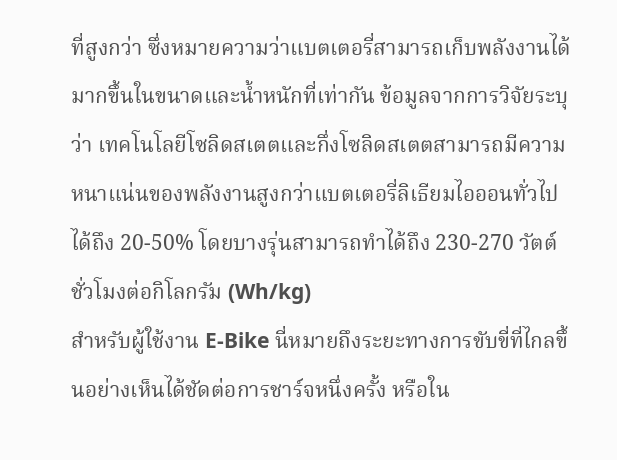ที่สูงกว่า ซึ่งหมายความว่าแบตเตอรี่สามารถเก็บพลังงานได้มากขึ้นในขนาดและน้ำหนักที่เท่ากัน ข้อมูลจากการวิจัยระบุว่า เทคโนโลยีโซลิดสเตตและกึ่งโซลิดสเตตสามารถมีความหนาแน่นของพลังงานสูงกว่าแบตเตอรี่ลิเธียมไอออนทั่วไปได้ถึง 20-50% โดยบางรุ่นสามารถทำได้ถึง 230-270 วัตต์ชั่วโมงต่อกิโลกรัม (Wh/kg)
สำหรับผู้ใช้งาน E-Bike นี่หมายถึงระยะทางการขับขี่ที่ไกลขึ้นอย่างเห็นได้ชัดต่อการชาร์จหนึ่งครั้ง หรือใน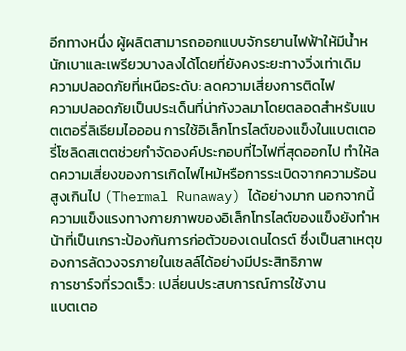อีกทางหนึ่ง ผู้ผลิตสามารถออกแบบจักรยานไฟฟ้าให้มีน้ำหนักเบาและเพรียวบางลงได้โดยที่ยังคงระยะทางวิ่งเท่าเดิม
ความปลอดภัยที่เหนือระดับ: ลดความเสี่ยงการติดไฟ
ความปลอดภัยเป็นประเด็นที่น่ากังวลมาโดยตลอดสำหรับแบตเตอรี่ลิเธียมไอออน การใช้อิเล็กโทรไลต์ของแข็งในแบตเตอรี่โซลิดสเตตช่วยกำจัดองค์ประกอบที่ไวไฟที่สุดออกไป ทำให้ลดความเสี่ยงของการเกิดไฟไหม้หรือการระเบิดจากความร้อนสูงเกินไป (Thermal Runaway) ได้อย่างมาก นอกจากนี้ ความแข็งแรงทางกายภาพของอิเล็กโทรไลต์ของแข็งยังทำหน้าที่เป็นเกราะป้องกันการก่อตัวของเดนไดรต์ ซึ่งเป็นสาเหตุของการลัดวงจรภายในเซลล์ได้อย่างมีประสิทธิภาพ
การชาร์จที่รวดเร็ว: เปลี่ยนประสบการณ์การใช้งาน
แบตเตอ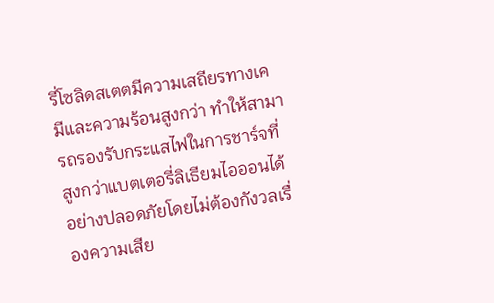รี่โซลิดสเตตมีความเสถียรทางเคมีและความร้อนสูงกว่า ทำให้สามารถรองรับกระแสไฟในการชาร์จที่สูงกว่าแบตเตอรี่ลิเธียมไอออนได้อย่างปลอดภัยโดยไม่ต้องกังวลเรื่องความเสีย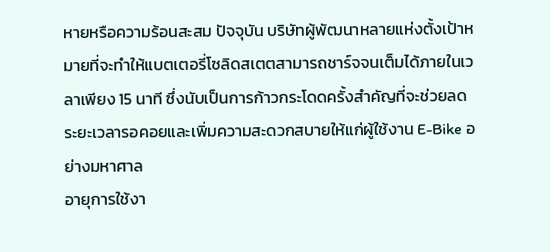หายหรือความร้อนสะสม ปัจจุบัน บริษัทผู้พัฒนาหลายแห่งตั้งเป้าหมายที่จะทำให้แบตเตอรี่โซลิดสเตตสามารถชาร์จจนเต็มได้ภายในเวลาเพียง 15 นาที ซึ่งนับเป็นการก้าวกระโดดครั้งสำคัญที่จะช่วยลดระยะเวลารอคอยและเพิ่มความสะดวกสบายให้แก่ผู้ใช้งาน E-Bike อย่างมหาศาล
อายุการใช้งา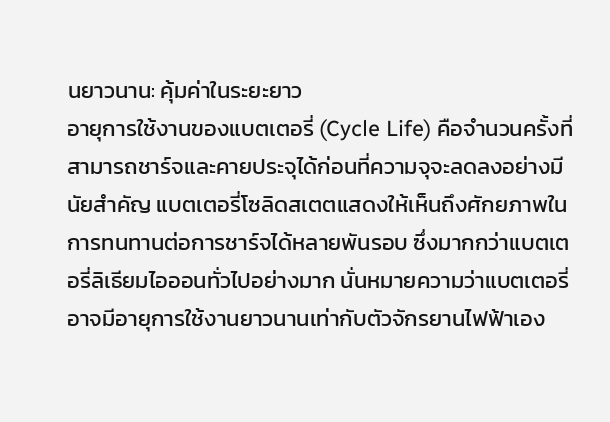นยาวนาน: คุ้มค่าในระยะยาว
อายุการใช้งานของแบตเตอรี่ (Cycle Life) คือจำนวนครั้งที่สามารถชาร์จและคายประจุได้ก่อนที่ความจุจะลดลงอย่างมีนัยสำคัญ แบตเตอรี่โซลิดสเตตแสดงให้เห็นถึงศักยภาพในการทนทานต่อการชาร์จได้หลายพันรอบ ซึ่งมากกว่าแบตเตอรี่ลิเธียมไอออนทั่วไปอย่างมาก นั่นหมายความว่าแบตเตอรี่อาจมีอายุการใช้งานยาวนานเท่ากับตัวจักรยานไฟฟ้าเอง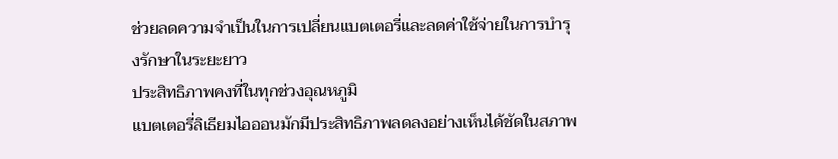ช่วยลดความจำเป็นในการเปลี่ยนแบตเตอรี่และลดค่าใช้จ่ายในการบำรุงรักษาในระยะยาว
ประสิทธิภาพคงที่ในทุกช่วงอุณหภูมิ
แบตเตอรี่ลิเธียมไอออนมักมีประสิทธิภาพลดลงอย่างเห็นได้ชัดในสภาพ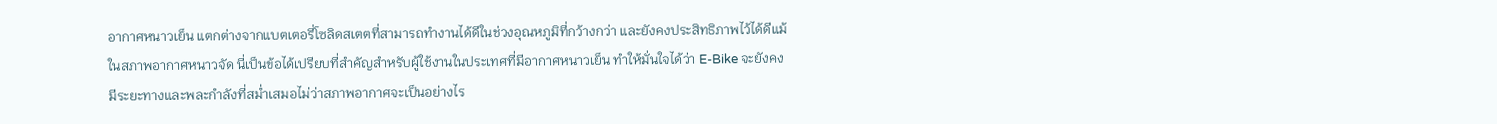อากาศหนาวเย็น แตกต่างจากแบตเตอรี่โซลิดสเตตที่สามารถทำงานได้ดีในช่วงอุณหภูมิที่กว้างกว่า และยังคงประสิทธิภาพไว้ได้ดีแม้ในสภาพอากาศหนาวจัด นี่เป็นข้อได้เปรียบที่สำคัญสำหรับผู้ใช้งานในประเทศที่มีอากาศหนาวเย็น ทำให้มั่นใจได้ว่า E-Bike จะยังคงมีระยะทางและพละกำลังที่สม่ำเสมอไม่ว่าสภาพอากาศจะเป็นอย่างไร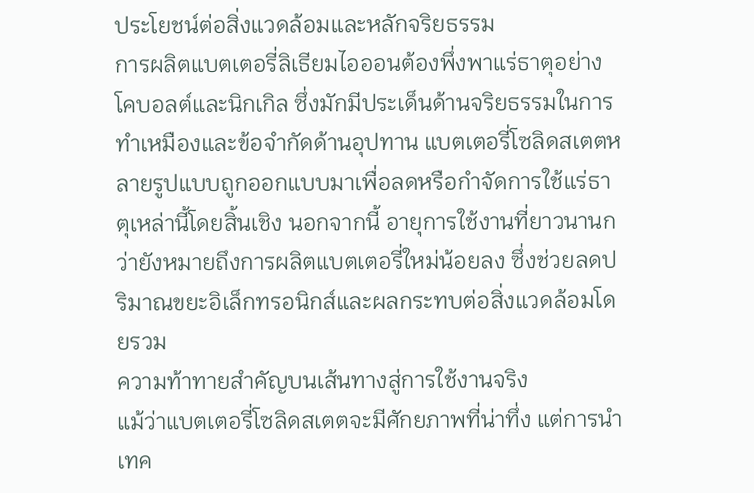ประโยชน์ต่อสิ่งแวดล้อมและหลักจริยธรรม
การผลิตแบตเตอรี่ลิเธียมไอออนต้องพึ่งพาแร่ธาตุอย่างโคบอลต์และนิกเกิล ซึ่งมักมีประเด็นด้านจริยธรรมในการทำเหมืองและข้อจำกัดด้านอุปทาน แบตเตอรี่โซลิดสเตตหลายรูปแบบถูกออกแบบมาเพื่อลดหรือกำจัดการใช้แร่ธาตุเหล่านี้โดยสิ้นเชิง นอกจากนี้ อายุการใช้งานที่ยาวนานกว่ายังหมายถึงการผลิตแบตเตอรี่ใหม่น้อยลง ซึ่งช่วยลดปริมาณขยะอิเล็กทรอนิกส์และผลกระทบต่อสิ่งแวดล้อมโดยรวม
ความท้าทายสำคัญบนเส้นทางสู่การใช้งานจริง
แม้ว่าแบตเตอรี่โซลิดสเตตจะมีศักยภาพที่น่าทึ่ง แต่การนำเทค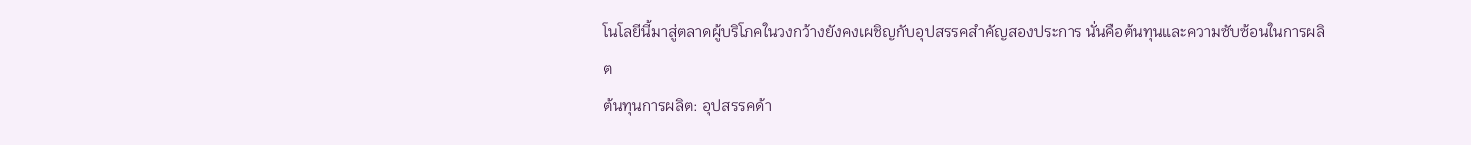โนโลยีนี้มาสู่ตลาดผู้บริโภคในวงกว้างยังคงเผชิญกับอุปสรรคสำคัญสองประการ นั่นคือต้นทุนและความซับซ้อนในการผลิต
ต้นทุนการผลิต: อุปสรรคด้า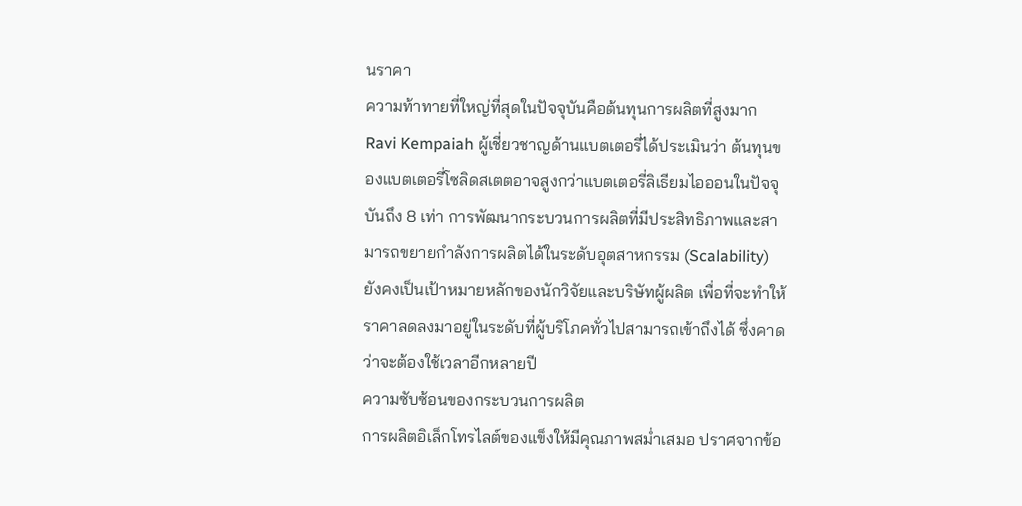นราคา
ความท้าทายที่ใหญ่ที่สุดในปัจจุบันคือต้นทุนการผลิตที่สูงมาก Ravi Kempaiah ผู้เชี่ยวชาญด้านแบตเตอรี่ได้ประเมินว่า ต้นทุนของแบตเตอรี่โซลิดสเตตอาจสูงกว่าแบตเตอรี่ลิเธียมไอออนในปัจจุบันถึง 8 เท่า การพัฒนากระบวนการผลิตที่มีประสิทธิภาพและสามารถขยายกำลังการผลิตได้ในระดับอุตสาหกรรม (Scalability) ยังคงเป็นเป้าหมายหลักของนักวิจัยและบริษัทผู้ผลิต เพื่อที่จะทำให้ราคาลดลงมาอยู่ในระดับที่ผู้บริโภคทั่วไปสามารถเข้าถึงได้ ซึ่งคาดว่าจะต้องใช้เวลาอีกหลายปี
ความซับซ้อนของกระบวนการผลิต
การผลิตอิเล็กโทรไลต์ของแข็งให้มีคุณภาพสม่ำเสมอ ปราศจากข้อ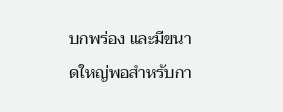บกพร่อง และมีขนาดใหญ่พอสำหรับกา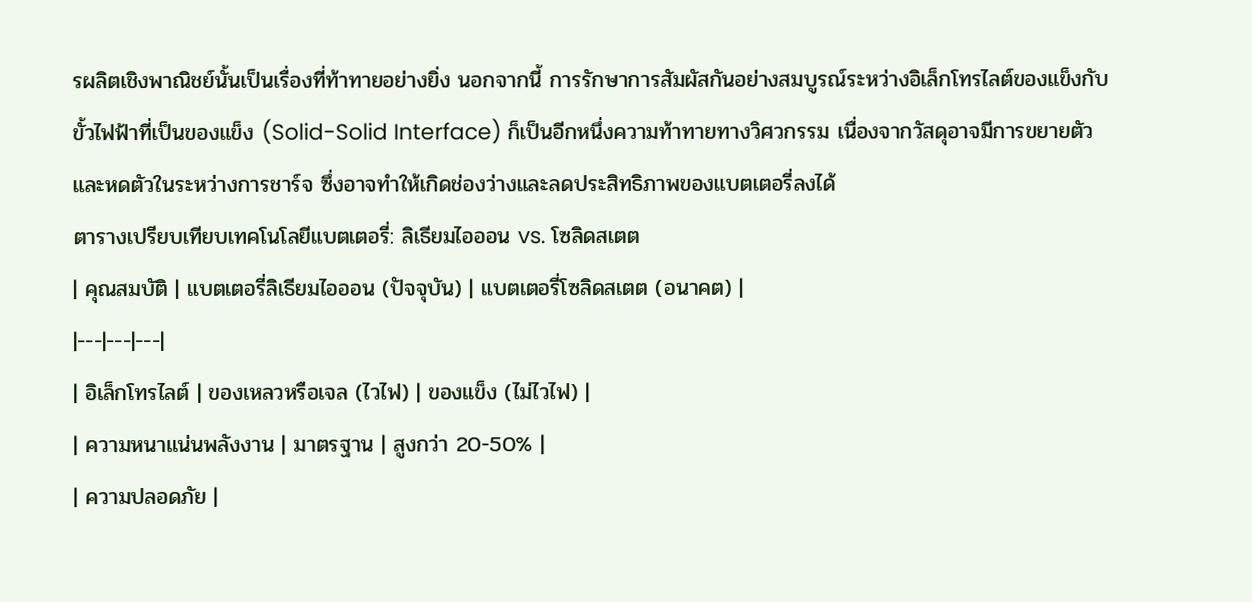รผลิตเชิงพาณิชย์นั้นเป็นเรื่องที่ท้าทายอย่างยิ่ง นอกจากนี้ การรักษาการสัมผัสกันอย่างสมบูรณ์ระหว่างอิเล็กโทรไลต์ของแข็งกับขั้วไฟฟ้าที่เป็นของแข็ง (Solid-Solid Interface) ก็เป็นอีกหนึ่งความท้าทายทางวิศวกรรม เนื่องจากวัสดุอาจมีการขยายตัวและหดตัวในระหว่างการชาร์จ ซึ่งอาจทำให้เกิดช่องว่างและลดประสิทธิภาพของแบตเตอรี่ลงได้
ตารางเปรียบเทียบเทคโนโลยีแบตเตอรี่: ลิเธียมไอออน vs. โซลิดสเตต
| คุณสมบัติ | แบตเตอรี่ลิเธียมไอออน (ปัจจุบัน) | แบตเตอรี่โซลิดสเตต (อนาคต) |
|---|---|---|
| อิเล็กโทรไลต์ | ของเหลวหรือเจล (ไวไฟ) | ของแข็ง (ไม่ไวไฟ) |
| ความหนาแน่นพลังงาน | มาตรฐาน | สูงกว่า 20-50% |
| ความปลอดภัย |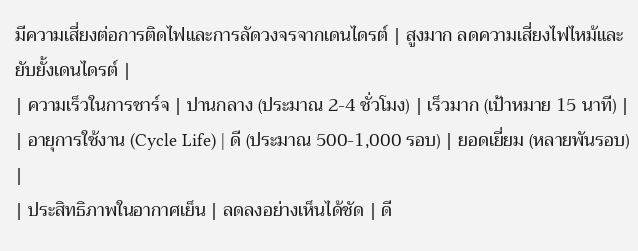มีความเสี่ยงต่อการติดไฟและการลัดวงจรจากเดนไดรต์ | สูงมาก ลดความเสี่ยงไฟไหม้และยับยั้งเดนไดรต์ |
| ความเร็วในการชาร์จ | ปานกลาง (ประมาณ 2-4 ชั่วโมง) | เร็วมาก (เป้าหมาย 15 นาที) |
| อายุการใช้งาน (Cycle Life) | ดี (ประมาณ 500-1,000 รอบ) | ยอดเยี่ยม (หลายพันรอบ) |
| ประสิทธิภาพในอากาศเย็น | ลดลงอย่างเห็นได้ชัด | ดี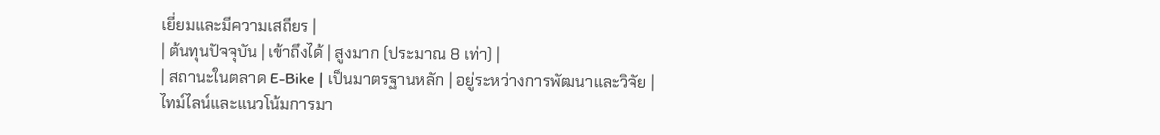เยี่ยมและมีความเสถียร |
| ต้นทุนปัจจุบัน | เข้าถึงได้ | สูงมาก (ประมาณ 8 เท่า) |
| สถานะในตลาด E-Bike | เป็นมาตรฐานหลัก | อยู่ระหว่างการพัฒนาและวิจัย |
ไทม์ไลน์และแนวโน้มการมา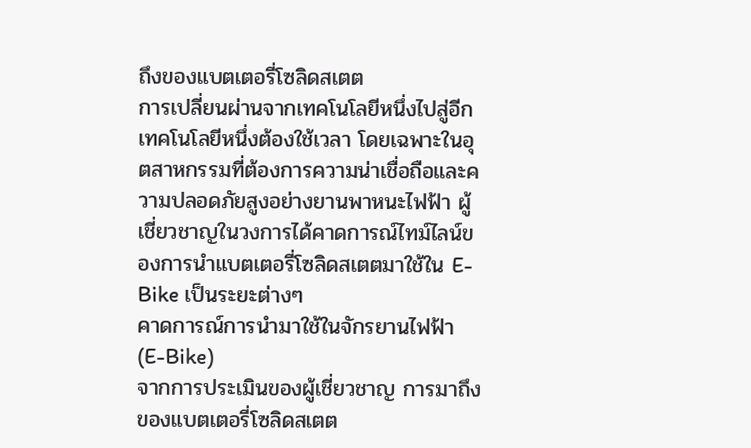ถึงของแบตเตอรี่โซลิดสเตต
การเปลี่ยนผ่านจากเทคโนโลยีหนึ่งไปสู่อีกเทคโนโลยีหนึ่งต้องใช้เวลา โดยเฉพาะในอุตสาหกรรมที่ต้องการความน่าเชื่อถือและความปลอดภัยสูงอย่างยานพาหนะไฟฟ้า ผู้เชี่ยวชาญในวงการได้คาดการณ์ไทม์ไลน์ของการนำแบตเตอรี่โซลิดสเตตมาใช้ใน E-Bike เป็นระยะต่างๆ
คาดการณ์การนำมาใช้ในจักรยานไฟฟ้า (E-Bike)
จากการประเมินของผู้เชี่ยวชาญ การมาถึงของแบตเตอรี่โซลิดสเตต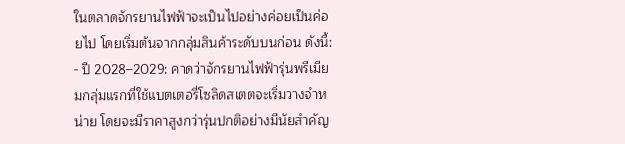ในตลาดจักรยานไฟฟ้าจะเป็นไปอย่างค่อยเป็นค่อยไป โดยเริ่มต้นจากกลุ่มสินค้าระดับบนก่อน ดังนี้:
- ปี 2028–2029: คาดว่าจักรยานไฟฟ้ารุ่นพรีเมียมกลุ่มแรกที่ใช้แบตเตอรี่โซลิดสเตตจะเริ่มวางจำหน่าย โดยจะมีราคาสูงกว่ารุ่นปกติอย่างมีนัยสำคัญ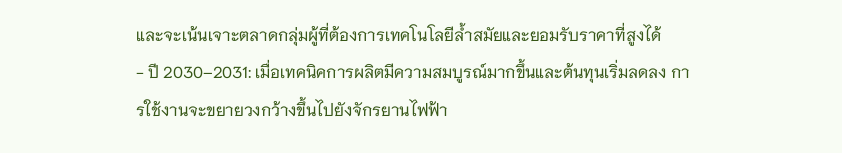และจะเน้นเจาะตลาดกลุ่มผู้ที่ต้องการเทคโนโลยีล้ำสมัยและยอมรับราคาที่สูงได้
- ปี 2030–2031: เมื่อเทคนิคการผลิตมีความสมบูรณ์มากขึ้นและต้นทุนเริ่มลดลง การใช้งานจะขยายวงกว้างขึ้นไปยังจักรยานไฟฟ้า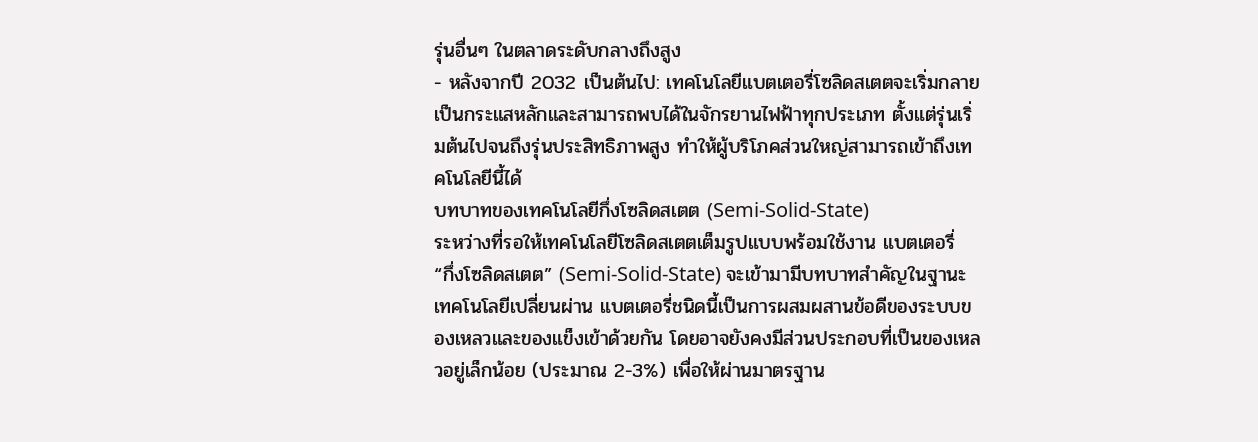รุ่นอื่นๆ ในตลาดระดับกลางถึงสูง
- หลังจากปี 2032 เป็นต้นไป: เทคโนโลยีแบตเตอรี่โซลิดสเตตจะเริ่มกลายเป็นกระแสหลักและสามารถพบได้ในจักรยานไฟฟ้าทุกประเภท ตั้งแต่รุ่นเริ่มต้นไปจนถึงรุ่นประสิทธิภาพสูง ทำให้ผู้บริโภคส่วนใหญ่สามารถเข้าถึงเทคโนโลยีนี้ได้
บทบาทของเทคโนโลยีกึ่งโซลิดสเตต (Semi-Solid-State)
ระหว่างที่รอให้เทคโนโลยีโซลิดสเตตเต็มรูปแบบพร้อมใช้งาน แบตเตอรี่ “กึ่งโซลิดสเตต” (Semi-Solid-State) จะเข้ามามีบทบาทสำคัญในฐานะเทคโนโลยีเปลี่ยนผ่าน แบตเตอรี่ชนิดนี้เป็นการผสมผสานข้อดีของระบบของเหลวและของแข็งเข้าด้วยกัน โดยอาจยังคงมีส่วนประกอบที่เป็นของเหลวอยู่เล็กน้อย (ประมาณ 2-3%) เพื่อให้ผ่านมาตรฐาน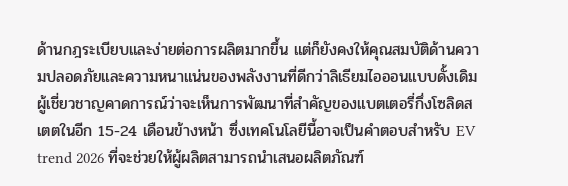ด้านกฎระเบียบและง่ายต่อการผลิตมากขึ้น แต่ก็ยังคงให้คุณสมบัติด้านความปลอดภัยและความหนาแน่นของพลังงานที่ดีกว่าลิเธียมไอออนแบบดั้งเดิม
ผู้เชี่ยวชาญคาดการณ์ว่าจะเห็นการพัฒนาที่สำคัญของแบตเตอรี่กึ่งโซลิดสเตตในอีก 15-24 เดือนข้างหน้า ซึ่งเทคโนโลยีนี้อาจเป็นคำตอบสำหรับ EV trend 2026 ที่จะช่วยให้ผู้ผลิตสามารถนำเสนอผลิตภัณฑ์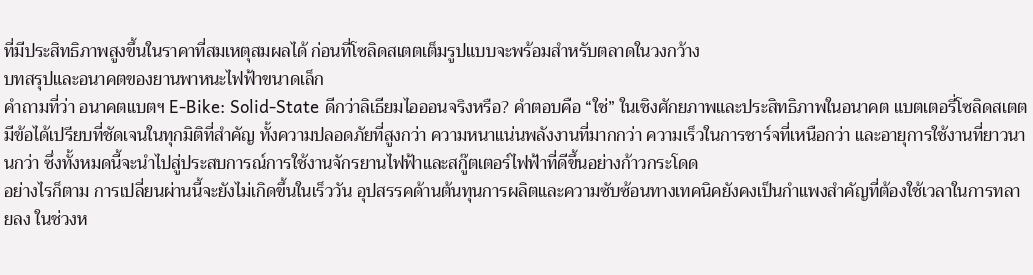ที่มีประสิทธิภาพสูงขึ้นในราคาที่สมเหตุสมผลได้ ก่อนที่โซลิดสเตตเต็มรูปแบบจะพร้อมสำหรับตลาดในวงกว้าง
บทสรุปและอนาคตของยานพาหนะไฟฟ้าขนาดเล็ก
คำถามที่ว่า อนาคตแบตฯ E-Bike: Solid-State ดีกว่าลิเธียมไอออนจริงหรือ? คำตอบคือ “ใช่” ในเชิงศักยภาพและประสิทธิภาพในอนาคต แบตเตอรี่โซลิดสเตตมีข้อได้เปรียบที่ชัดเจนในทุกมิติที่สำคัญ ทั้งความปลอดภัยที่สูงกว่า ความหนาแน่นพลังงานที่มากกว่า ความเร็วในการชาร์จที่เหนือกว่า และอายุการใช้งานที่ยาวนานกว่า ซึ่งทั้งหมดนี้จะนำไปสู่ประสบการณ์การใช้งานจักรยานไฟฟ้าและสกู๊ตเตอร์ไฟฟ้าที่ดีขึ้นอย่างก้าวกระโดด
อย่างไรก็ตาม การเปลี่ยนผ่านนี้จะยังไม่เกิดขึ้นในเร็ววัน อุปสรรคด้านต้นทุนการผลิตและความซับซ้อนทางเทคนิคยังคงเป็นกำแพงสำคัญที่ต้องใช้เวลาในการทลายลง ในช่วงห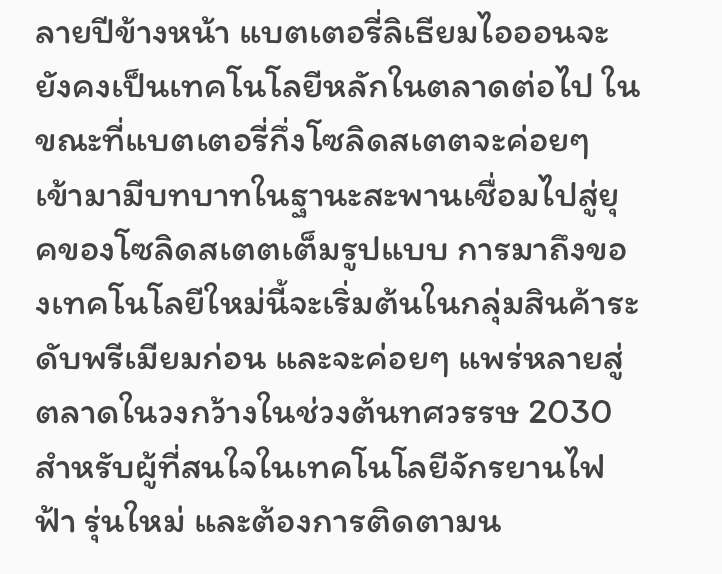ลายปีข้างหน้า แบตเตอรี่ลิเธียมไอออนจะยังคงเป็นเทคโนโลยีหลักในตลาดต่อไป ในขณะที่แบตเตอรี่กึ่งโซลิดสเตตจะค่อยๆ เข้ามามีบทบาทในฐานะสะพานเชื่อมไปสู่ยุคของโซลิดสเตตเต็มรูปแบบ การมาถึงของเทคโนโลยีใหม่นี้จะเริ่มต้นในกลุ่มสินค้าระดับพรีเมียมก่อน และจะค่อยๆ แพร่หลายสู่ตลาดในวงกว้างในช่วงต้นทศวรรษ 2030
สำหรับผู้ที่สนใจในเทคโนโลยีจักรยานไฟฟ้า รุ่นใหม่ และต้องการติดตามน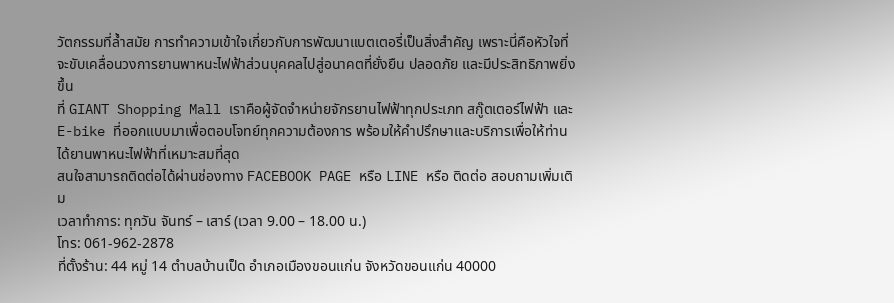วัตกรรมที่ล้ำสมัย การทำความเข้าใจเกี่ยวกับการพัฒนาแบตเตอรี่เป็นสิ่งสำคัญ เพราะนี่คือหัวใจที่จะขับเคลื่อนวงการยานพาหนะไฟฟ้าส่วนบุคคลไปสู่อนาคตที่ยั่งยืน ปลอดภัย และมีประสิทธิภาพยิ่งขึ้น
ที่ GIANT Shopping Mall เราคือผู้จัดจำหน่ายจักรยานไฟฟ้าทุกประเภท สกู๊ตเตอร์ไฟฟ้า และ E-bike ที่ออกแบบมาเพื่อตอบโจทย์ทุกความต้องการ พร้อมให้คำปรึกษาและบริการเพื่อให้ท่านได้ยานพาหนะไฟฟ้าที่เหมาะสมที่สุด
สนใจสามารถติดต่อได้ผ่านช่องทาง FACEBOOK PAGE หรือ LINE หรือ ติดต่อ สอบถามเพิ่มเติม
เวลาทำการ: ทุกวัน จันทร์ – เสาร์ (เวลา 9.00 – 18.00 น.)
โทร: 061-962-2878
ที่ตั้งร้าน: 44 หมู่ 14 ตำบลบ้านเป็ด อำเภอเมืองขอนแก่น จังหวัดขอนแก่น 40000